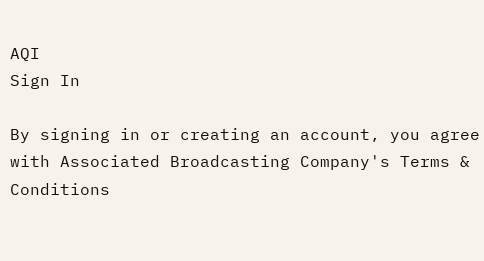AQI
Sign In

By signing in or creating an account, you agree with Associated Broadcasting Company's Terms & Conditions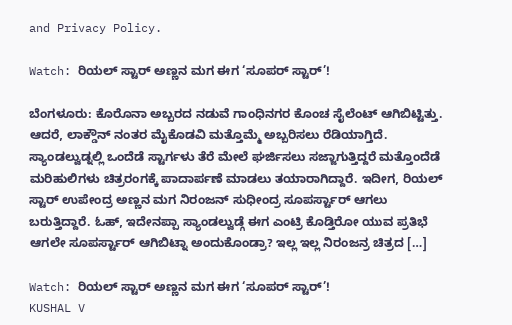and Privacy Policy.

Watch: ರಿಯಲ್ ಸ್ಟಾರ್ ಅಣ್ಣನ ಮಗ ಈಗ ‘ಸೂಪರ್ ಸ್ಟಾರ್’!

ಬೆಂಗಳೂರು: ಕೊರೊನಾ ಅಬ್ಬರದ ನಡುವೆ ಗಾಂಧಿನಗರ ಕೊಂಚ ಸೈಲೆಂಟ್ ಆಗಿಬಿಟ್ಟಿತ್ತು. ಆದರೆ, ಲಾಕ್ಡೌನ್ ನಂತರ ಮೈಕೊಡವಿ ಮತ್ತೊಮ್ಮೆ ಅಬ್ಬರಿಸಲು ರೆಡಿಯಾಗ್ತಿದೆ. ಸ್ಯಾಂಡಲ್ವುಡ್ನಲ್ಲಿ ಒಂದೆಡೆ ಸ್ಟಾರ್ಗಳು ತೆರೆ ಮೇಲೆ ಘರ್ಜಿಸಲು ಸಜ್ಜಾಗುತ್ತಿದ್ದರೆ ಮತ್ತೊಂದೆಡೆ ಮರಿಹುಲಿಗಳು ಚಿತ್ರರಂಗಕ್ಕೆ ಪಾದಾರ್ಪಣೆ ಮಾಡಲು ತಯಾರಾಗಿದ್ದಾರೆ. ಇದೀಗ, ರಿಯಲ್ ಸ್ಟಾರ್ ಉಪೇಂದ್ರ ಅಣ್ಣನ ಮಗ ನಿರಂಜನ್ ಸುಧೀಂದ್ರ ಸೂಪರ್ಸ್ಟಾರ್ ಆಗಲು ಬರುತ್ತಿದ್ದಾರೆ. ಓಹ್, ಇದೇನಪ್ಪಾ ಸ್ಯಾಂಡಲ್ವುಡ್ಗೆ ಈಗ ಎಂಟ್ರಿ ಕೊಡ್ತಿರೋ ಯುವ ಪ್ರತಿಭೆ ಆಗಲೇ ಸೂಪರ್ಸ್ಟಾರ್ ಆಗಿಬಿಟ್ನಾ ಅಂದುಕೊಂಡ್ರಾ? ಇಲ್ಲ ಇಲ್ಲ ನಿರಂಜನ್ರ ಚಿತ್ರದ […]

Watch: ರಿಯಲ್ ಸ್ಟಾರ್ ಅಣ್ಣನ ಮಗ ಈಗ ‘ಸೂಪರ್ ಸ್ಟಾರ್’!
KUSHAL V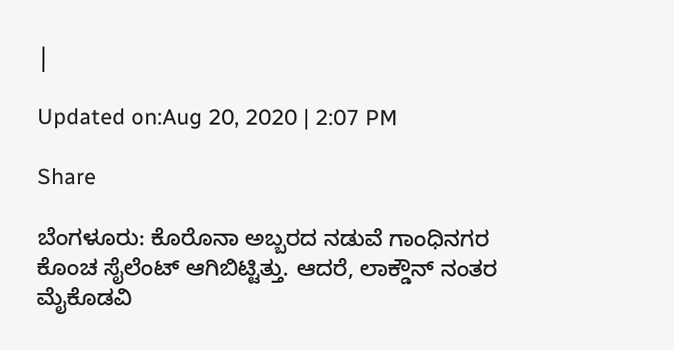|

Updated on:Aug 20, 2020 | 2:07 PM

Share

ಬೆಂಗಳೂರು: ಕೊರೊನಾ ಅಬ್ಬರದ ನಡುವೆ ಗಾಂಧಿನಗರ ಕೊಂಚ ಸೈಲೆಂಟ್ ಆಗಿಬಿಟ್ಟಿತ್ತು. ಆದರೆ, ಲಾಕ್ಡೌನ್ ನಂತರ ಮೈಕೊಡವಿ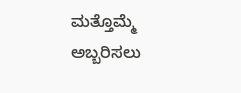ಮತ್ತೊಮ್ಮೆ ಅಬ್ಬರಿಸಲು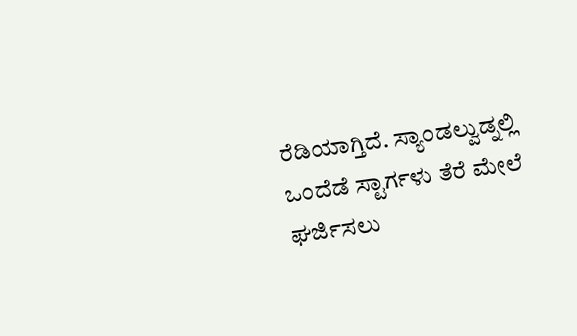ರೆಡಿಯಾಗ್ತಿದೆ. ಸ್ಯಾಂಡಲ್ವುಡ್ನಲ್ಲಿ ಒಂದೆಡೆ ಸ್ಟಾರ್ಗಳು ತೆರೆ ಮೇಲೆ ಘರ್ಜಿಸಲು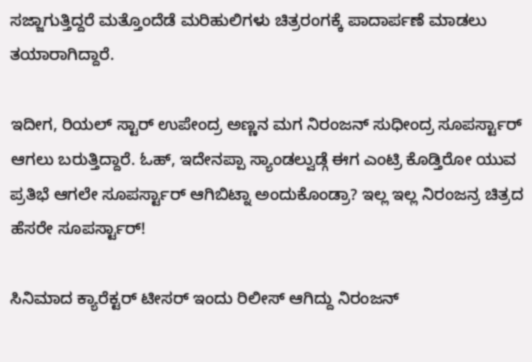ಸಜ್ಜಾಗುತ್ತಿದ್ದರೆ ಮತ್ತೊಂದೆಡೆ ಮರಿಹುಲಿಗಳು ಚಿತ್ರರಂಗಕ್ಕೆ ಪಾದಾರ್ಪಣೆ ಮಾಡಲು ತಯಾರಾಗಿದ್ದಾರೆ.

ಇದೀಗ, ರಿಯಲ್ ಸ್ಟಾರ್ ಉಪೇಂದ್ರ ಅಣ್ಣನ ಮಗ ನಿರಂಜನ್ ಸುಧೀಂದ್ರ ಸೂಪರ್ಸ್ಟಾರ್ ಆಗಲು ಬರುತ್ತಿದ್ದಾರೆ. ಓಹ್, ಇದೇನಪ್ಪಾ ಸ್ಯಾಂಡಲ್ವುಡ್ಗೆ ಈಗ ಎಂಟ್ರಿ ಕೊಡ್ತಿರೋ ಯುವ ಪ್ರತಿಭೆ ಆಗಲೇ ಸೂಪರ್ಸ್ಟಾರ್ ಆಗಿಬಿಟ್ನಾ ಅಂದುಕೊಂಡ್ರಾ? ಇಲ್ಲ ಇಲ್ಲ ನಿರಂಜನ್ರ ಚಿತ್ರದ ಹೆಸರೇ ಸೂಪರ್ಸ್ಟಾರ್!

ಸಿನಿಮಾದ ಕ್ಯಾರೆಕ್ಟರ್ ಟೀಸರ್ ಇಂದು ರಿಲೀಸ್ ಆಗಿದ್ದು ನಿರಂಜನ್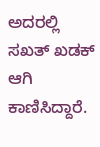ಅದರಲ್ಲಿ ಸಖತ್ ಖಡಕ್ ಆಗಿ ಕಾಣಿಸಿದ್ದಾರೆ.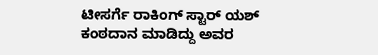ಟೀಸರ್ಗೆ ರಾಕಿಂಗ್ ಸ್ಟಾರ್ ಯಶ್ ಕಂಠದಾನ ಮಾಡಿದ್ದು ಅವರ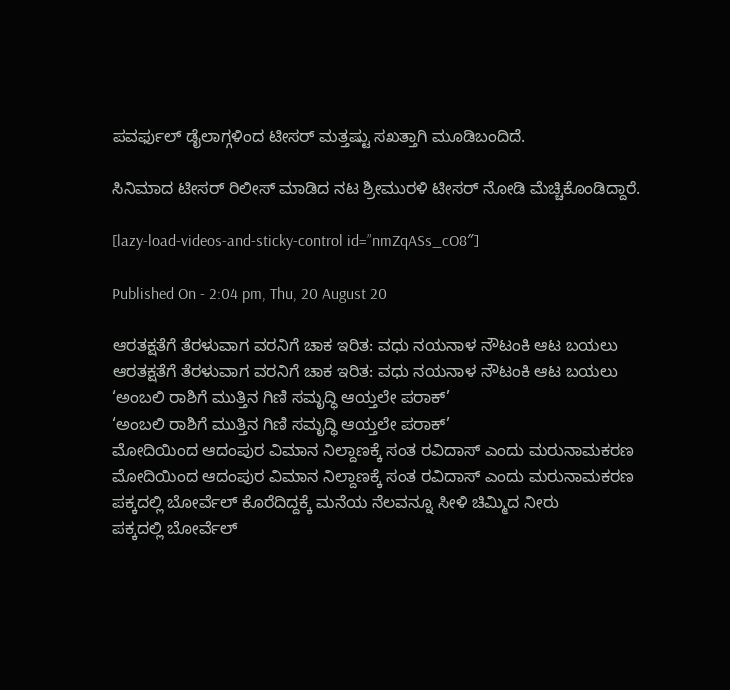ಪವರ್ಫುಲ್ ಡೈಲಾಗ್ಗಳಿಂದ ಟೀಸರ್ ಮತ್ತಷ್ಟು ಸಖತ್ತಾಗಿ ಮೂಡಿಬಂದಿದೆ.

ಸಿನಿಮಾದ ಟೀಸರ್ ರಿಲೀಸ್ ಮಾಡಿದ ನಟ ಶ್ರೀಮುರಳಿ ಟೀಸರ್ ನೋಡಿ ಮೆಚ್ಚಿಕೊಂಡಿದ್ದಾರೆ.

[lazy-load-videos-and-sticky-control id=”nmZqASs_cO8″]

Published On - 2:04 pm, Thu, 20 August 20

ಆರತಕ್ಷತೆಗೆ ತೆರಳುವಾಗ ವರನಿಗೆ ಚಾಕ ಇರಿತ: ವಧು ನಯನಾಳ ನೌಟಂಕಿ ಆಟ ಬಯಲು
ಆರತಕ್ಷತೆಗೆ ತೆರಳುವಾಗ ವರನಿಗೆ ಚಾಕ ಇರಿತ: ವಧು ನಯನಾಳ ನೌಟಂಕಿ ಆಟ ಬಯಲು
‘ಅಂಬಲಿ ರಾಶಿಗೆ ಮುತ್ತಿನ ಗಿಣಿ ಸಮೃದ್ಧಿ ಆಯ್ತಲೇ ಪರಾಕ್’
‘ಅಂಬಲಿ ರಾಶಿಗೆ ಮುತ್ತಿನ ಗಿಣಿ ಸಮೃದ್ಧಿ ಆಯ್ತಲೇ ಪರಾಕ್’
ಮೋದಿಯಿಂದ ಆದಂಪುರ ವಿಮಾನ ನಿಲ್ದಾಣಕ್ಕೆ ಸಂತ ರವಿದಾಸ್ ಎಂದು ಮರುನಾಮಕರಣ
ಮೋದಿಯಿಂದ ಆದಂಪುರ ವಿಮಾನ ನಿಲ್ದಾಣಕ್ಕೆ ಸಂತ ರವಿದಾಸ್ ಎಂದು ಮರುನಾಮಕರಣ
ಪಕ್ಕದಲ್ಲಿ ಬೋರ್ವೆಲ್ ಕೊರೆದಿದ್ದಕ್ಕೆ ಮನೆಯ ನೆಲವನ್ನೂ ಸೀಳಿ ಚಿಮ್ಮಿದ ನೀರು
ಪಕ್ಕದಲ್ಲಿ ಬೋರ್ವೆಲ್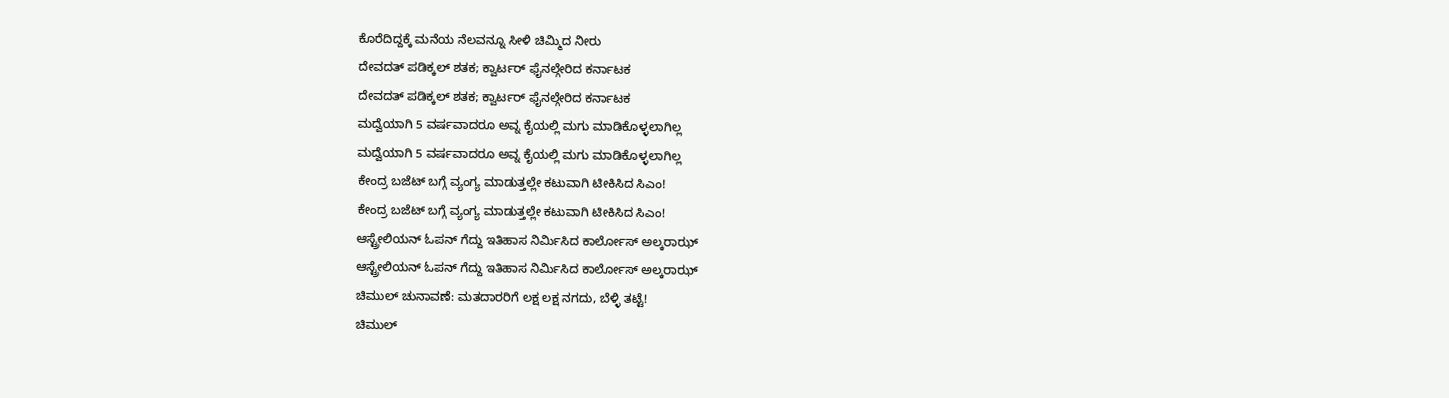ಕೊರೆದಿದ್ದಕ್ಕೆ ಮನೆಯ ನೆಲವನ್ನೂ ಸೀಳಿ ಚಿಮ್ಮಿದ ನೀರು
ದೇವದತ್ ಪಡಿಕ್ಕಲ್ ಶತಕ; ಕ್ವಾರ್ಟರ್ ಫೈನಲ್ಗೇರಿದ ಕರ್ನಾಟಕ
ದೇವದತ್ ಪಡಿಕ್ಕಲ್ ಶತಕ; ಕ್ವಾರ್ಟರ್ ಫೈನಲ್ಗೇರಿದ ಕರ್ನಾಟಕ
ಮದ್ವೆಯಾಗಿ 5 ವರ್ಷವಾದರೂ ಅವ್ನ ಕೈಯಲ್ಲಿ ಮಗು ಮಾಡಿಕೊಳ್ಳಲಾಗಿಲ್ಲ
ಮದ್ವೆಯಾಗಿ 5 ವರ್ಷವಾದರೂ ಅವ್ನ ಕೈಯಲ್ಲಿ ಮಗು ಮಾಡಿಕೊಳ್ಳಲಾಗಿಲ್ಲ
ಕೇಂದ್ರ ಬಜೆಟ್ ಬಗ್ಗೆ ವ್ಯಂಗ್ಯ ಮಾಡುತ್ತಲ್ಲೇ ಕಟುವಾಗಿ ಟೀಕಿಸಿದ ಸಿಎಂ!
ಕೇಂದ್ರ ಬಜೆಟ್ ಬಗ್ಗೆ ವ್ಯಂಗ್ಯ ಮಾಡುತ್ತಲ್ಲೇ ಕಟುವಾಗಿ ಟೀಕಿಸಿದ ಸಿಎಂ!
ಆಸ್ಟ್ರೇಲಿಯನ್ ಓಪನ್ ಗೆದ್ದು ಇತಿಹಾಸ ನಿರ್ಮಿಸಿದ ಕಾರ್ಲೋಸ್ ಅಲ್ಕರಾಝ್
ಆಸ್ಟ್ರೇಲಿಯನ್ ಓಪನ್ ಗೆದ್ದು ಇತಿಹಾಸ ನಿರ್ಮಿಸಿದ ಕಾರ್ಲೋಸ್ ಅಲ್ಕರಾಝ್
ಚಿಮುಲ್ ಚುನಾವಣೆ: ಮತದಾರರಿಗೆ ಲಕ್ಷ ಲಕ್ಷ ನಗದು, ಬೆಳ್ಳಿ ತಟ್ಟೆ!
ಚಿಮುಲ್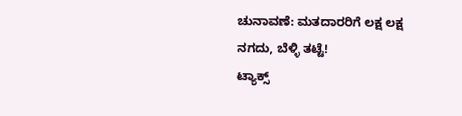ಚುನಾವಣೆ: ಮತದಾರರಿಗೆ ಲಕ್ಷ ಲಕ್ಷ ನಗದು, ಬೆಳ್ಳಿ ತಟ್ಟೆ!
ಟ್ಯಾಕ್ಸ್‌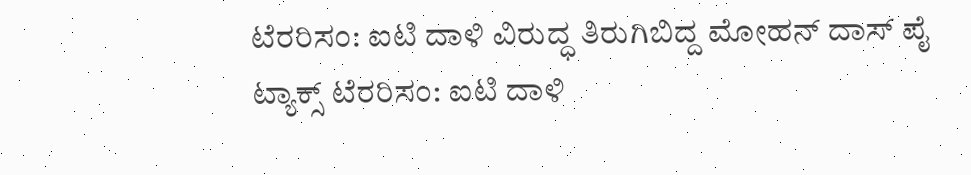ಟೆರರಿಸಂ: ಐಟಿ ದಾಳಿ ವಿರುದ್ಧ ತಿರುಗಿಬಿದ್ದ ಮೋಹನ್ ದಾಸ್ ಪೈ
ಟ್ಯಾಕ್ಸ್‌ ಟೆರರಿಸಂ: ಐಟಿ ದಾಳಿ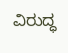ವಿರುದ್ಧ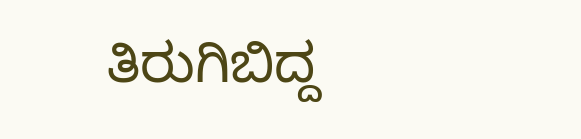ತಿರುಗಿಬಿದ್ದ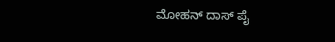ಮೋಹನ್ ದಾಸ್ ಪೈ